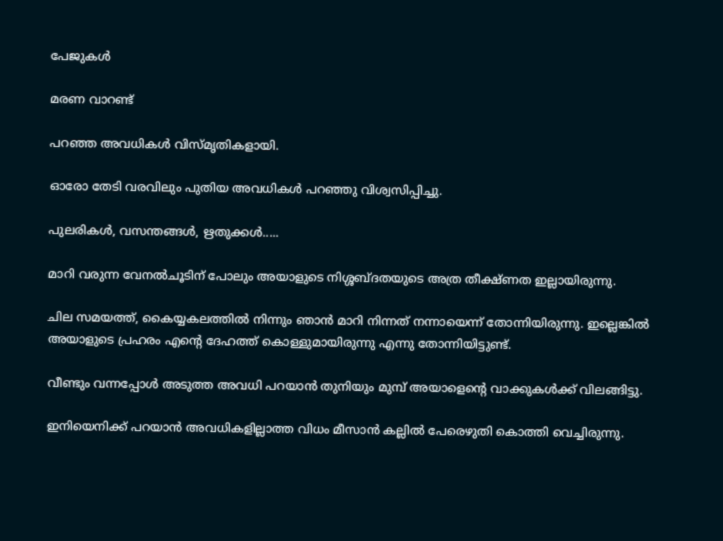പേജുകള്‍‌

മരണ വാറണ്ട്

പറഞ്ഞ അവധികള്‍ വിസ്മൃതികളായി.

ഓരോ തേടി വരവിലും പുതിയ അവധികള്‍ പറഞ്ഞു വിശ്വസിപ്പിച്ചു.

പുലരികള്‍, വസന്തങ്ങള്‍, ഋതുക്കള്‍.....

മാറി വരുന്ന വേനല്‍ചൂടിന് പോലും അയാളുടെ നിശ്ശബ്ദതയുടെ അത്ര തീക്ഷ്ണത ഇല്ലായിരുന്നു.

ചില സമയത്ത്, കൈയ്യകലത്തില്‍ നിന്നും ഞാന്‍ മാറി നിന്നത് നന്നായെന്ന് തോന്നിയിരുന്നു. ഇല്ലെങ്കില്‍ അയാളുടെ പ്രഹരം എന്‍റെ ദേഹത്ത് കൊള്ളുമായിരുന്നു എന്നു തോന്നിയിട്ടുണ്ട്.

വീണ്ടും വന്നപ്പോള്‍ അടുത്ത അവധി പറയാന്‍ തുനിയും മുമ്പ് അയാളെന്‍റെ വാക്കുകള്‍ക്ക് വിലങ്ങിട്ടു.

ഇനിയെനിക്ക് പറയാന്‍ അവധികളില്ലാത്ത വിധം മീസാന്‍ കല്ലില്‍ പേരെഴുതി കൊത്തി വെച്ചിരുന്നു.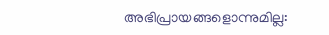അഭിപ്രായങ്ങളൊന്നുമില്ല: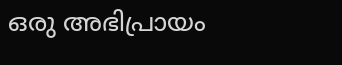ഒരു അഭിപ്രായം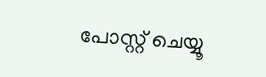പോസ്റ്റ് ചെയ്യൂ